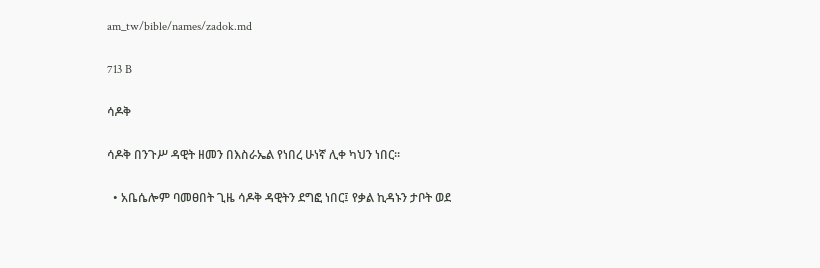am_tw/bible/names/zadok.md

713 B

ሳዶቅ

ሳዶቅ በንጉሥ ዳዊት ዘመን በእስራኤል የነበረ ሁነኛ ሊቀ ካህን ነበር።

  • አቤሴሎም ባመፀበት ጊዜ ሳዶቅ ዳዊትን ደግፎ ነበር፤ የቃል ኪዳኑን ታቦት ወደ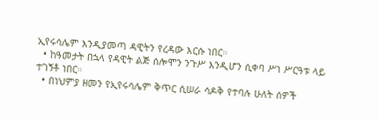ኢየሩሳሌም እንዲያመጣ ዳዊትን የረዳው እርሱ ነበር።
  • ከዓመታት በኋላ የዳዊት ልጅ ሰሎሞን ንጉሥ እንዲሆን ሲቀባ ሥነ ሥርዓቱ ላይ ተገኝቶ ነበር።
  • በነህምያ ዘመን የኢየሩሳሌም ቅጥር ሲሠራ ሳዶቅ የተባሉ ሁለት ሰዎች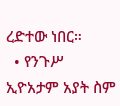ረድተው ነበር።
  • የንጉሥ ኢዮአታም አያት ስም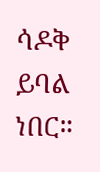ሳዶቅ ይባል ነበር።